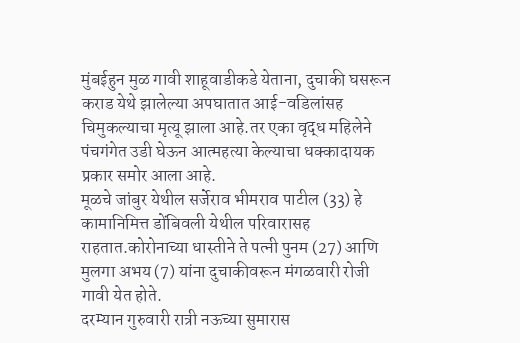मुंबईहुन मुळ गावी शाहूवाडीकडे येताना, दुचाकी घसरून कराड येथे झालेल्या अपघातात आई-वडिलांसह चिमुकल्याचा मृत्यू झाला आहे.तर एका वृद्ध महिलेने पंचगंगेत उडी घेऊन आत्महत्या केल्याचा धक्कादायक प्रकार समोर आला आहे.
मूळचे जांबुर येथील सर्जेराव भीमराव पाटील (33) हे कामानिमित्त डोंबिवली येथील परिवारासह राहतात.कोरोनाच्या धास्तीने ते पत्नी पुनम (27) आणि मुलगा अभय (7) यांना दुचाकीवरून मंगळवारी रोजी गावी येत होते.
दरम्यान गुरुवारी रात्री नऊच्या सुमारास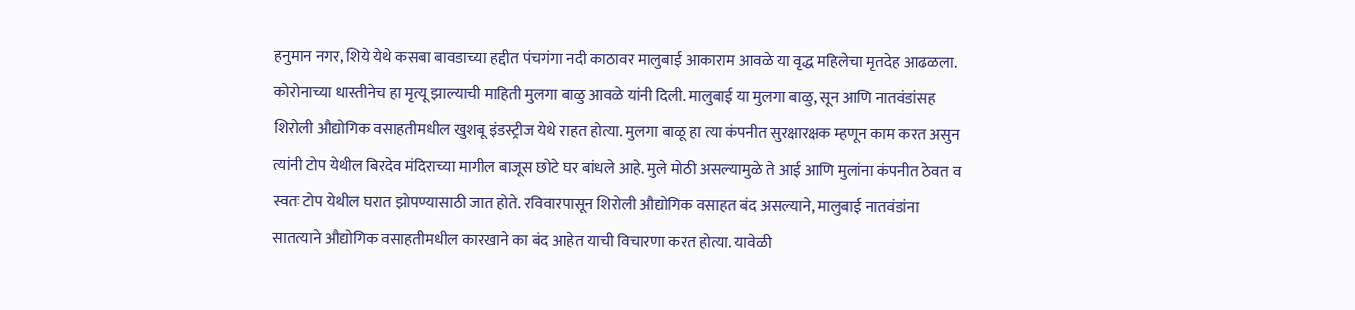हनुमान नगर, शिये येथे कसबा बावडाच्या हद्दीत पंचगंगा नदी काठावर मालुबाई आकाराम आवळे या वृद्ध महिलेचा मृतदेह आढळला. कोरोनाच्या धास्तीनेच हा मृत्यू झाल्याची माहिती मुलगा बाळु आवळे यांनी दिली. मालुबाई या मुलगा बाळु, सून आणि नातवंडांसह शिरोली औद्योगिक वसाहतीमधील खुशबू इंडस्ट्रीज येथे राहत होत्या. मुलगा बाळू हा त्या कंपनीत सुरक्षारक्षक म्हणून काम करत असुन त्यांनी टोप येथील बिरदेव मंदिराच्या मागील बाजूस छोटे घर बांधले आहे. मुले मोठी असल्यामुळे ते आई आणि मुलांना कंपनीत ठेवत व स्वतः टोप येथील घरात झोपण्यासाठी जात होते. रविवारपासून शिरोली औद्योगिक वसाहत बंद असल्याने, मालुबाई नातवंडांना सातत्याने औद्योगिक वसाहतीमधील कारखाने का बंद आहेत याची विचारणा करत होत्या. यावेळी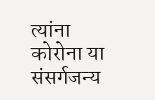त्यांना कोरोना या संसर्गजन्य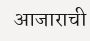आजाराची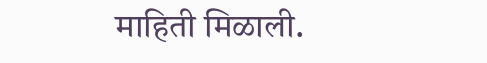माहिती मिळाली.